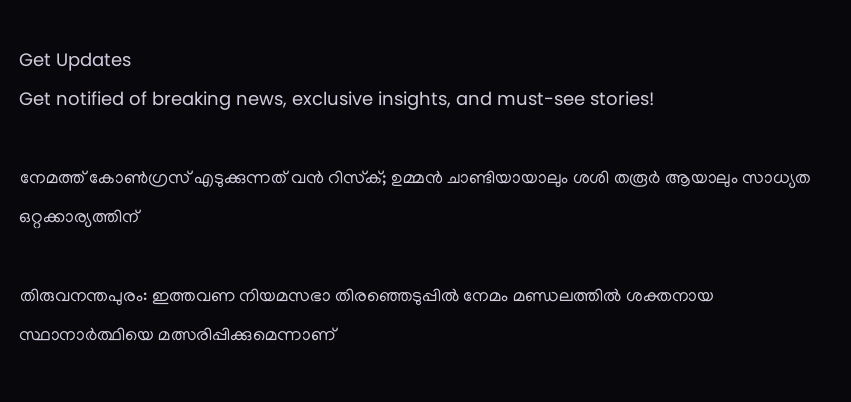Get Updates
Get notified of breaking news, exclusive insights, and must-see stories!

നേമത്ത് കോണ്‍ഗ്രസ് എടുക്കുന്നത് വന്‍ റിസ്‌ക്; ഉമ്മന്‍ ചാണ്ടിയായാലും ശശി തരൂര്‍ ആയാലും സാധ്യത ഒറ്റക്കാര്യത്തിന്

തിരുവനന്തപുരം: ഇത്തവണ നിയമസഭാ തിരഞ്ഞെടുപ്പില്‍ നേമം മണ്ഡലത്തില്‍ ശക്തനായ സ്ഥാനാര്‍ത്ഥിയെ മത്സരിപ്പിക്കുമെന്നാണ്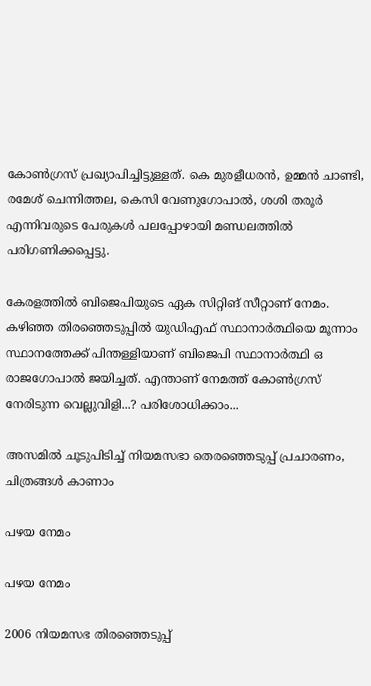കോണ്‍ഗ്രസ് പ്രഖ്യാപിച്ചിട്ടുള്ളത്. കെ മുരളീധരന്‍, ഉമ്മന്‍ ചാണ്ടി, രമേശ് ചെന്നിത്തല, കെസി വേണുഗോപാല്‍, ശശി തരൂര്‍ എന്നിവരുടെ പേരുകള്‍ പലപ്പോഴായി മണ്ഡലത്തില്‍ പരിഗണിക്കപ്പെട്ടു.

കേരളത്തില്‍ ബിജെപിയുടെ ഏക സിറ്റിങ് സീറ്റാണ് നേമം. കഴിഞ്ഞ തിരഞ്ഞെടുപ്പില്‍ യുഡിഎഫ് സ്ഥാനാര്‍ത്ഥിയെ മൂന്നാം സ്ഥാനത്തേക്ക് പിന്തള്ളിയാണ് ബിജെപി സ്ഥാനാര്‍ത്ഥി ഒ രാജഗോപാല്‍ ജയിച്ചത്. എന്താണ് നേമത്ത് കോണ്‍ഗ്രസ് നേരിടുന്ന വെല്ലുവിളി...? പരിശോധിക്കാം...

അസമില്‍ ചൂടുപിടിച്ച് നിയമസഭാ തെരഞ്ഞെടുപ്പ് പ്രചാരണം, ചിത്രങ്ങള്‍ കാണാം

പഴയ നേമം

പഴയ നേമം

2006 നിയമസഭ തിരഞ്ഞെടുപ്പ്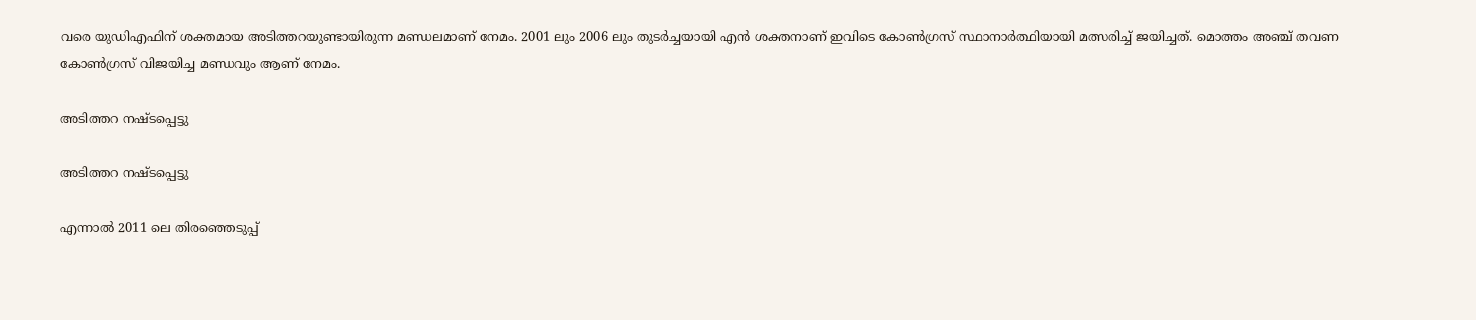വരെ യുഡിഎഫിന് ശക്തമായ അടിത്തറയുണ്ടായിരുന്ന മണ്ഡലമാണ് നേമം. 2001 ലും 2006 ലും തുടര്‍ച്ചയായി എന്‍ ശക്തനാണ് ഇവിടെ കോണ്‍ഗ്രസ് സ്ഥാനാര്‍ത്ഥിയായി മത്സരിച്ച് ജയിച്ചത്. മൊത്തം അഞ്ച് തവണ കോണ്‍ഗ്രസ് വിജയിച്ച മണ്ഡവും ആണ് നേമം.

അടിത്തറ നഷ്ടപ്പെട്ടു

അടിത്തറ നഷ്ടപ്പെട്ടു

എന്നാല്‍ 2011 ലെ തിരഞ്ഞെടുപ്പ്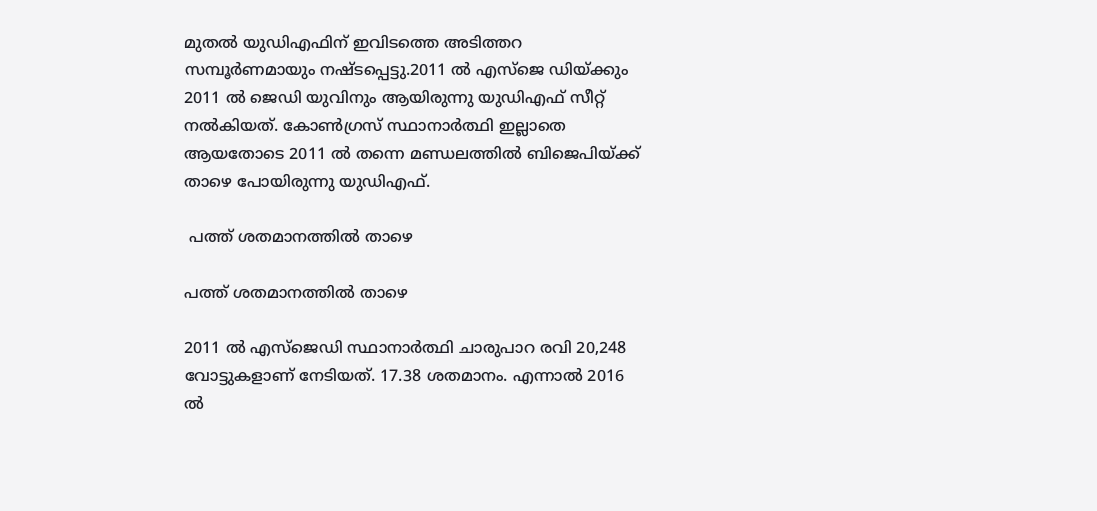മുതല്‍ യുഡിഎഫിന് ഇവിടത്തെ അടിത്തറ സമ്പൂര്‍ണമായും നഷ്ടപ്പെട്ടു.2011 ല്‍ എസ്‌ജെ ഡിയ്ക്കും 2011 ല്‍ ജെഡി യുവിനും ആയിരുന്നു യുഡിഎഫ് സീറ്റ് നല്‍കിയത്. കോണ്‍ഗ്രസ് സ്ഥാനാര്‍ത്ഥി ഇല്ലാതെ ആയതോടെ 2011 ല്‍ തന്നെ മണ്ഡലത്തില്‍ ബിജെപിയ്ക്ക് താഴെ പോയിരുന്നു യുഡിഎഫ്.

 പത്ത് ശതമാനത്തില്‍ താഴെ

പത്ത് ശതമാനത്തില്‍ താഴെ

2011 ല്‍ എസ്‌ജെഡി സ്ഥാനാര്‍ത്ഥി ചാരുപാറ രവി 20,248 വോട്ടുകളാണ് നേടിയത്. 17.38 ശതമാനം. എന്നാല്‍ 2016 ല്‍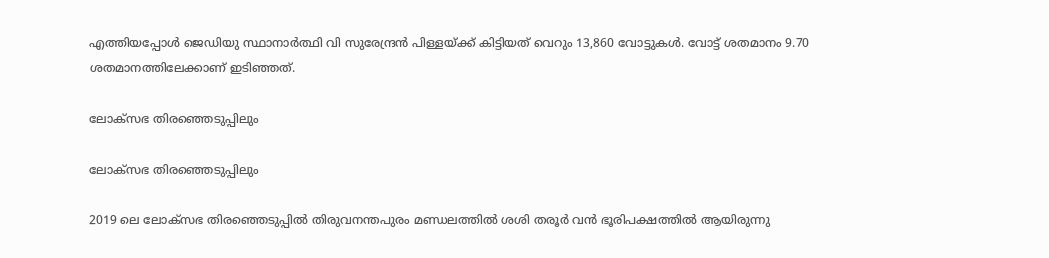എത്തിയപ്പോള്‍ ജെഡിയു സ്ഥാനാര്‍ത്ഥി വി സുരേന്ദ്രന്‍ പിള്ളയ്ക്ക് കിട്ടിയത് വെറും 13,860 വോട്ടുകള്‍. വോട്ട് ശതമാനം 9.70 ശതമാനത്തിലേക്കാണ് ഇടിഞ്ഞത്.

ലോക്‌സഭ തിരഞ്ഞെടുപ്പിലും

ലോക്‌സഭ തിരഞ്ഞെടുപ്പിലും

2019 ലെ ലോക്‌സഭ തിരഞ്ഞെടുപ്പില്‍ തിരുവനന്തപുരം മണ്ഡലത്തില്‍ ശശി തരൂര്‍ വന്‍ ഭൂരിപക്ഷത്തില്‍ ആയിരുന്നു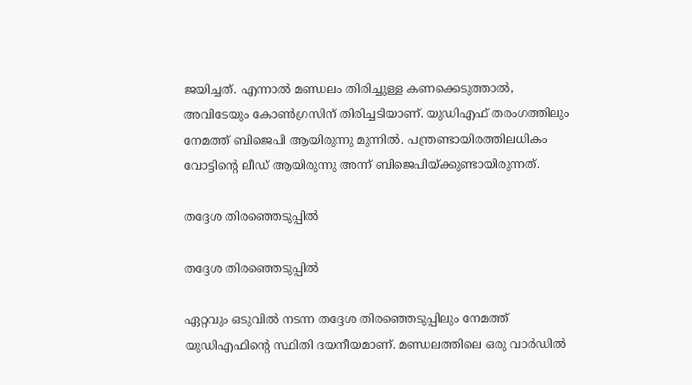ജയിച്ചത്. എന്നാല്‍ മണ്ഡലം തിരിച്ചുള്ള കണക്കെടുത്താല്‍, അവിടേയും കോണ്‍ഗ്രസിന് തിരിച്ചടിയാണ്. യുഡിഎഫ് തരംഗത്തിലും നേമത്ത് ബിജെപി ആയിരുന്നു മുന്നില്‍. പന്ത്രണ്ടായിരത്തിലധികം വോട്ടിന്റെ ലീഡ് ആയിരുന്നു അന്ന് ബിജെപിയ്ക്കുണ്ടായിരുന്നത്.

തദ്ദേശ തിരഞ്ഞെടുപ്പില്‍

തദ്ദേശ തിരഞ്ഞെടുപ്പില്‍

ഏറ്റവും ഒടുവില്‍ നടന്ന തദ്ദേശ തിരഞ്ഞെടുപ്പിലും നേമത്ത് യുഡിഎഫിന്റെ സ്ഥിതി ദയനീയമാണ്. മണ്ഡലത്തിലെ ഒരു വാര്‍ഡില്‍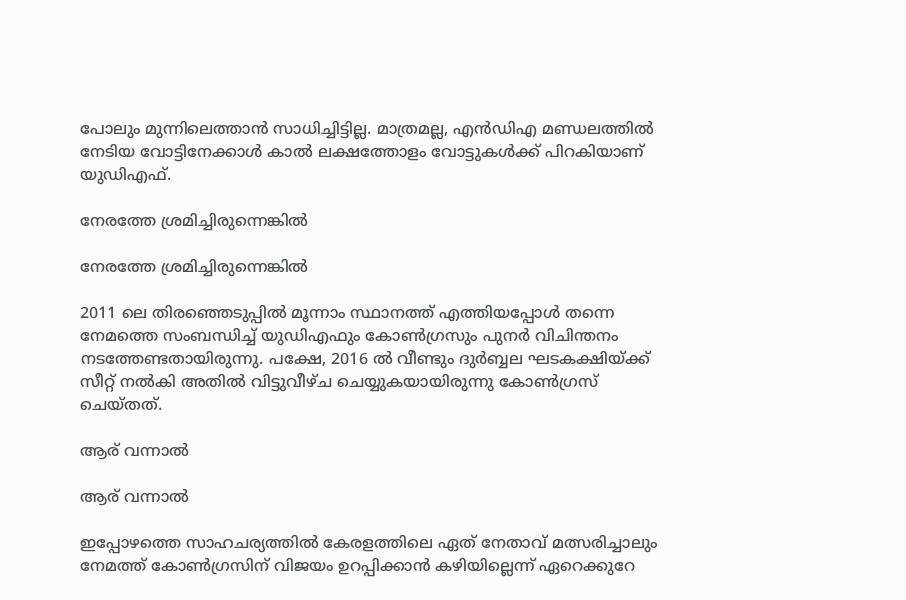പോലും മുന്നിലെത്താന്‍ സാധിച്ചിട്ടില്ല. മാത്രമല്ല, എന്‍ഡിഎ മണ്ഡലത്തില്‍ നേടിയ വോട്ടിനേക്കാള്‍ കാല്‍ ലക്ഷത്തോളം വോട്ടുകള്‍ക്ക് പിറകിയാണ് യുഡിഎഫ്.

നേരത്തേ ശ്രമിച്ചിരുന്നെങ്കില്‍

നേരത്തേ ശ്രമിച്ചിരുന്നെങ്കില്‍

2011 ലെ തിരഞ്ഞെടുപ്പില്‍ മൂന്നാം സ്ഥാനത്ത് എത്തിയപ്പോള്‍ തന്നെ നേമത്തെ സംബന്ധിച്ച് യുഡിഎഫും കോണ്‍ഗ്രസും പുനര്‍ വിചിന്തനം നടത്തേണ്ടതായിരുന്നു. പക്ഷേ, 2016 ല്‍ വീണ്ടും ദുര്‍ബ്ബല ഘടകക്ഷിയ്ക്ക് സീറ്റ് നല്‍കി അതില്‍ വിട്ടുവീഴ്ച ചെയ്യുകയായിരുന്നു കോണ്‍ഗ്രസ് ചെയ്തത്.

ആര് വന്നാല്‍

ആര് വന്നാല്‍

ഇപ്പോഴത്തെ സാഹചര്യത്തില്‍ കേരളത്തിലെ ഏത് നേതാവ് മത്സരിച്ചാലും നേമത്ത് കോണ്‍ഗ്രസിന് വിജയം ഉറപ്പിക്കാന്‍ കഴിയില്ലെന്ന് ഏറെക്കുറേ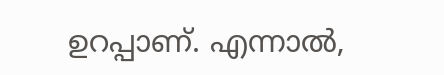ഉറപ്പാണ്. എന്നാല്‍,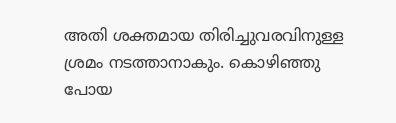അതി ശക്തമായ തിരിച്ചുവരവിനുള്ള ശ്രമം നടത്താനാകും. കൊഴിഞ്ഞു പോയ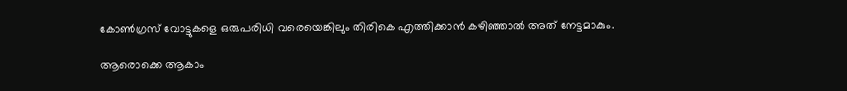കോണ്‍ഗ്രസ് വോട്ടുകളെ ഒരുപരിധി വരെയെങ്കിലും തിരികെ എത്തിക്കാന്‍ കഴിഞ്ഞാല്‍ അത് നേട്ടമാകും.

ആരൊക്കെ ആകാം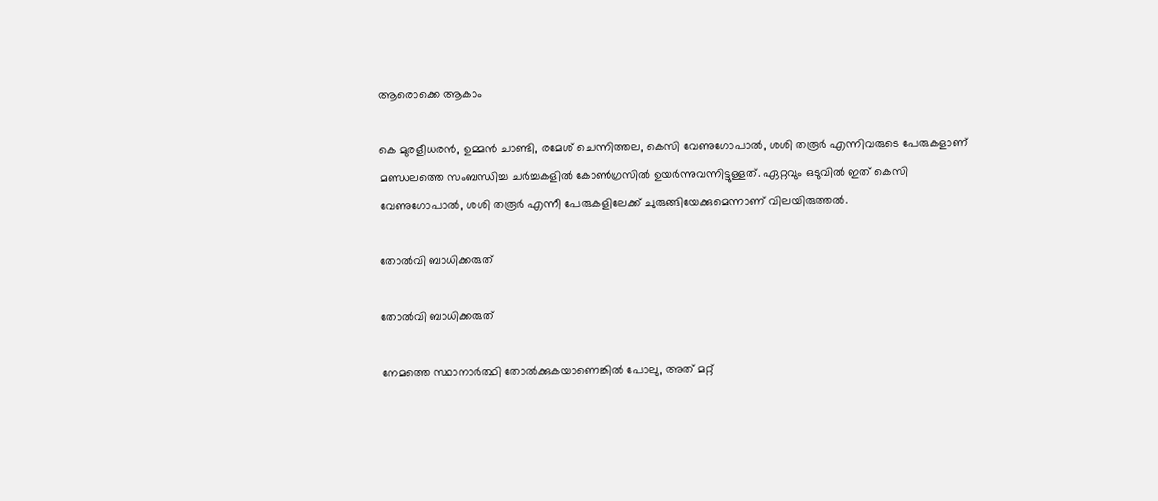ആരൊക്കെ ആകാം

കെ മുരളീധരന്‍, ഉമ്മന്‍ ചാണ്ടി, രമേശ് ചെന്നിത്തല, കെസി വേണുഗോപാല്‍, ശശി തരൂര്‍ എന്നിവരുടെ പേരുകളാണ് മണ്ഡലത്തെ സംബന്ധിച്ച ചര്‍ച്ചകളില്‍ കോണ്‍ഗ്രസില്‍ ഉയര്‍ന്നുവന്നിട്ടുള്ളത്. ഏറ്റവും ഒടുവില്‍ ഇത് കെസി വേണുഗോപാല്‍, ശശി തരൂര്‍ എന്നീ പേരുകളിലേക്ക് ചുരുങ്ങിയേക്കുമെന്നാണ് വിലയിരുത്തല്‍.

തോല്‍വി ബാധിക്കരുത്

തോല്‍വി ബാധിക്കരുത്

നേമത്തെ സ്ഥാനാര്‍ത്ഥി തോല്‍ക്കുകയാണെങ്കില്‍ പോലു, അത് മറ്റ്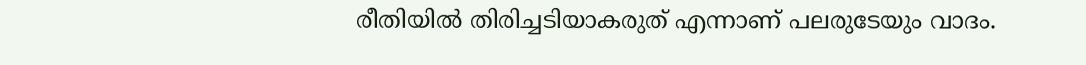രീതിയില്‍ തിരിച്ചടിയാകരുത് എന്നാണ് പലരുടേയും വാദം.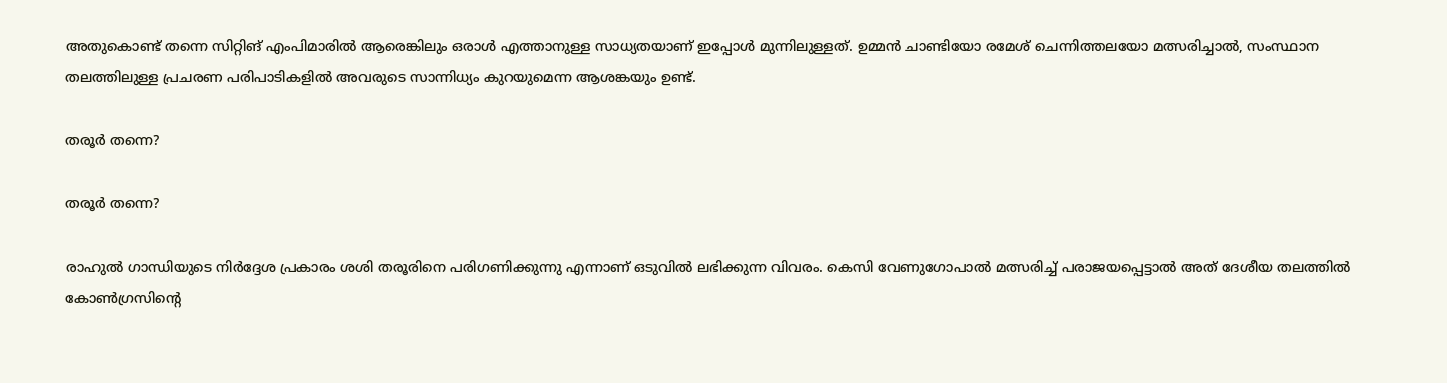അതുകൊണ്ട് തന്നെ സിറ്റിങ് എംപിമാരില്‍ ആരെങ്കിലും ഒരാള്‍ എത്താനുള്ള സാധ്യതയാണ് ഇപ്പോള്‍ മുന്നിലുള്ളത്. ഉമ്മന്‍ ചാണ്ടിയോ രമേശ് ചെന്നിത്തലയോ മത്സരിച്ചാല്‍, സംസ്ഥാന തലത്തിലുള്ള പ്രചരണ പരിപാടികളില്‍ അവരുടെ സാന്നിധ്യം കുറയുമെന്ന ആശങ്കയും ഉണ്ട്.

തരൂര്‍ തന്നെ?

തരൂര്‍ തന്നെ?

രാഹുല്‍ ഗാന്ധിയുടെ നിര്‍ദ്ദേശ പ്രകാരം ശശി തരൂരിനെ പരിഗണിക്കുന്നു എന്നാണ് ഒടുവില്‍ ലഭിക്കുന്ന വിവരം. കെസി വേണുഗോപാല്‍ മത്സരിച്ച് പരാജയപ്പെട്ടാല്‍ അത് ദേശീയ തലത്തില്‍ കോണ്‍ഗ്രസിന്റെ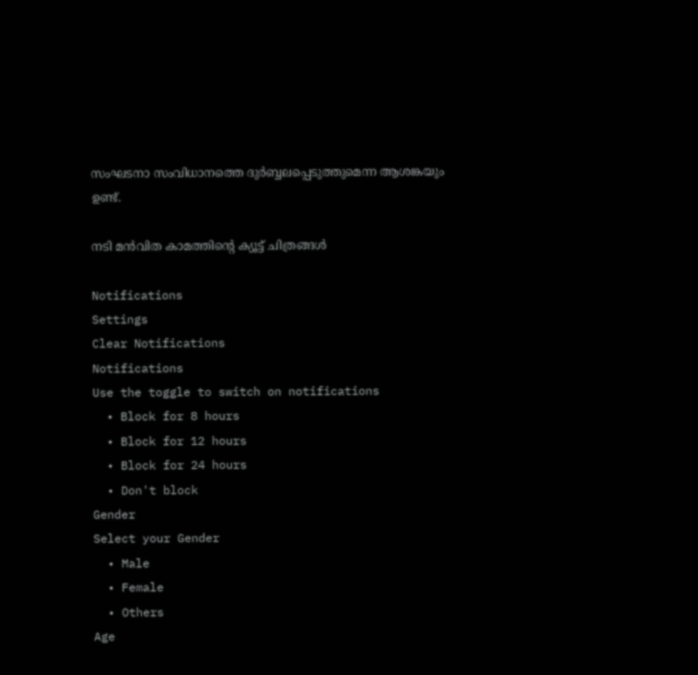സംഘടനാ സംവിധാനത്തെ ദുര്‍ബ്ബലപ്പെടുത്തുമെന്ന ആശങ്കയും ഉണ്ട്.

നടി മന്‍വിത കാമത്തിന്റെ ക്യൂട്ട് ചിത്രങ്ങള്‍

Notifications
Settings
Clear Notifications
Notifications
Use the toggle to switch on notifications
  • Block for 8 hours
  • Block for 12 hours
  • Block for 24 hours
  • Don't block
Gender
Select your Gender
  • Male
  • Female
  • Others
Age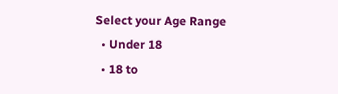Select your Age Range
  • Under 18
  • 18 to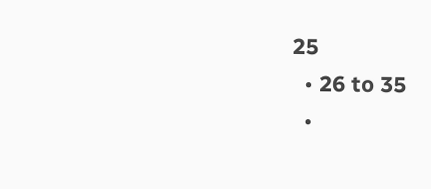25
  • 26 to 35
  •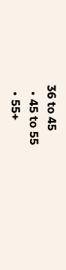36 to 45
  • 45 to 55
  • 55+